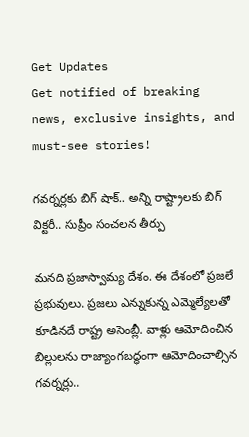Get Updates
Get notified of breaking news, exclusive insights, and must-see stories!

గవర్నర్లకు బిగ్ షాక్.. అన్ని రాష్ట్రాలకు బిగ్ విక్టరీ.. సుప్రీం సంచలన తీర్పు

మనది ప్రజాస్వామ్య దేశం. ఈ దేశంలో ప్రజలే ప్రభువులు. ప్రజలు ఎన్నుకున్న ఎమ్మెల్యేలతో కూడినదే రాష్ట్ర అసెంబ్లీ. వాళ్లు ఆమోదించిన బిల్లులను రాజ్యాంగబద్ధంగా ఆమోదించాల్సిన గవర్నర్లు..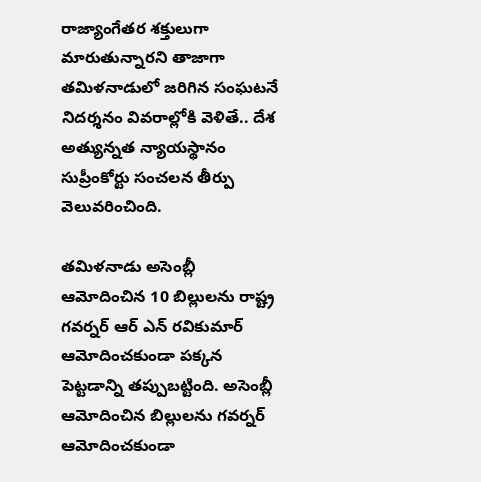రాజ్యాంగేతర శక్తులుగా మారుతున్నారని తాజాగా తమిళనాడులో జరిగిన సంఘటనే నిదర్శనం వివరాల్లోకి వెళితే.. దేశ అత్యున్నత న్యాయస్థానం సుప్రీంకోర్టు సంచలన తీర్పు వెలువరించింది.

తమిళనాడు అసెంబ్లీ ఆమోదించిన 10 బిల్లులను రాష్ట్ర గవర్నర్‌ ఆర్ ఎన్ రవికుమార్‌ ఆమోదించకుండా పక్కన పెట్టడాన్ని తప్పుబట్టింది. అసెంబ్లీ ఆమోదించిన బిల్లులను గవర్నర్ ఆమోదించకుండా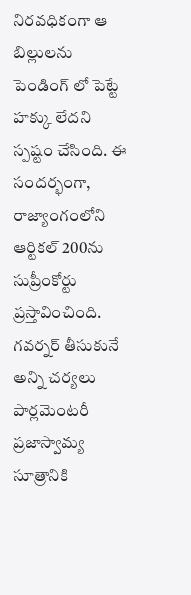నిరవధికంగా ఆ బిల్లులను పెండింగ్ లో పెట్టే హక్కు లేదని స్పష్టం చేసింది. ఈ సందర్భంగా, రాజ్యాంగంలోని ఆర్టికల్ 200ను సుప్రీంకోర్టు ప్రస్తావించింది. గవర్నర్ తీసుకునే అన్ని చర్యలు పార్లమెంటరీ ప్రజాస్వామ్య సూత్రానికి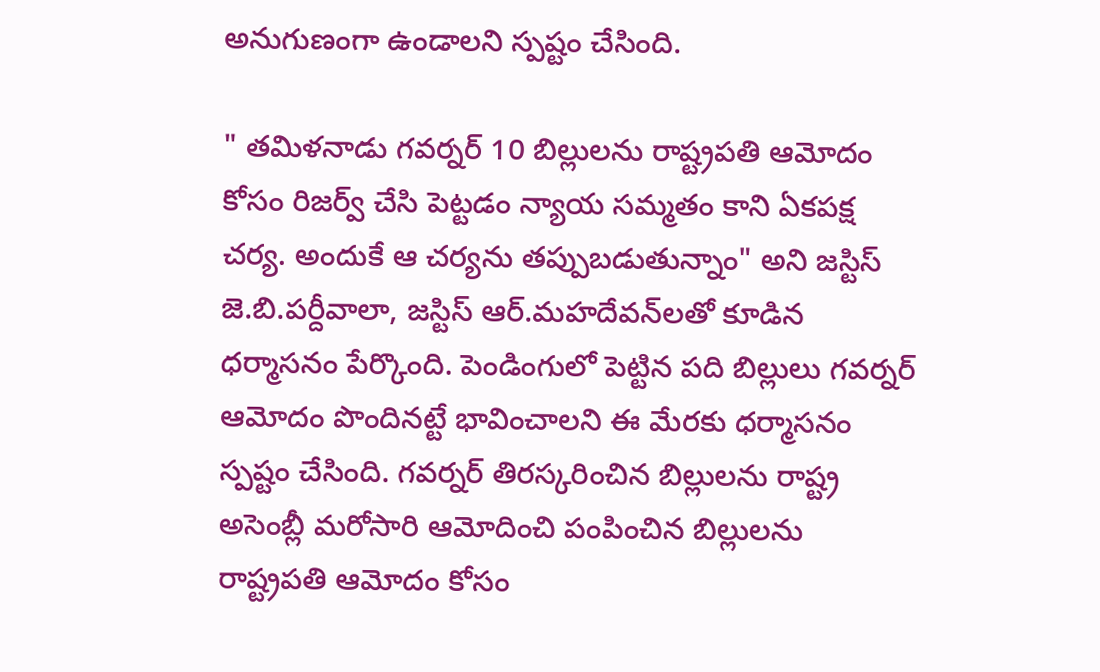అనుగుణంగా ఉండాలని స్పష్టం చేసింది.

" తమిళనాడు గవర్నర్‌ 10 బిల్లులను రాష్ట్రపతి ఆమోదం కోసం రిజర్వ్ చేసి పెట్టడం న్యాయ సమ్మతం కాని ఏకపక్ష చర్య. అందుకే ఆ చర్యను తప్పుబడుతున్నాం" అని జస్టిస్‌ జె.బి.పర్దీవాలా, జస్టిస్‌ ఆర్‌.మహదేవన్‌లతో కూడిన ధర్మాసనం పేర్కొంది. పెండింగులో పెట్టిన పది బిల్లులు గవర్నర్‌ ఆమోదం పొందినట్టే భావించాలని ఈ మేరకు ధర్మాసనం స్పష్టం చేసింది. గవర్నర్ తిరస్కరించిన బిల్లులను రాష్ట్ర అసెంబ్లీ మరోసారి ఆమోదించి పంపించిన బిల్లులను రాష్ట్రపతి ఆమోదం కోసం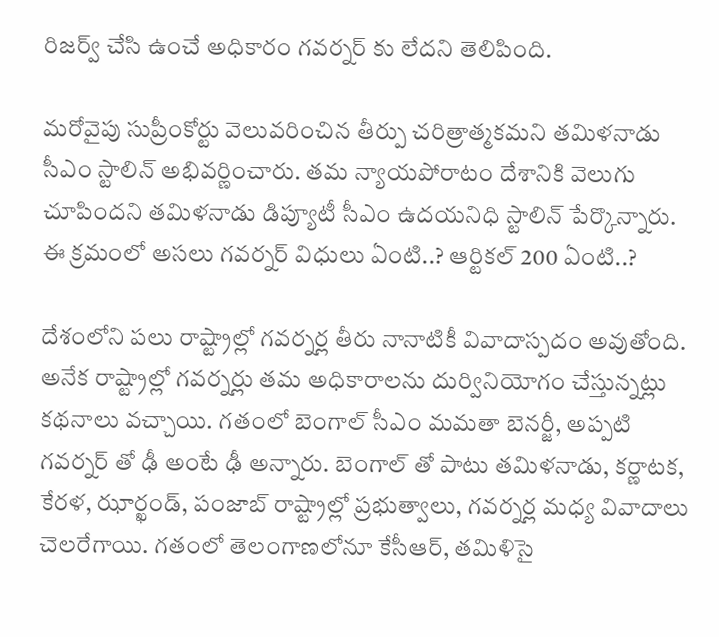రిజర్వ్ చేసి ఉంచే అధికారం గవర్నర్ కు లేదని తెలిపింది.

మరోవైపు సుప్రీంకోర్టు వెలువరించిన తీర్పు చరిత్రాత్మకమని తమిళనాడు సీఎం స్టాలిన్‌ అభివర్ణించారు. తమ న్యాయపోరాటం దేశానికి వెలుగు చూపిందని తమిళనాడు డిప్యూటీ సీఎం ఉదయనిధి స్టాలిన్‌ పేర్కొన్నారు. ఈ క్రమంలో అసలు గవర్నర్ విధులు ఏంటి..? ఆర్టికల్ 200 ఏంటి..?

దేశంలోని పలు రాష్ట్రాల్లో గవర్నర్ల తీరు నానాటికీ వివాదాస్పదం అవుతోంది. అనేక రాష్ట్రాల్లో గవర్నర్లు తమ అధికారాలను దుర్వినియోగం చేస్తున్నట్లు కథనాలు వచ్చాయి. గతంలో బెంగాల్‌ సీఎం మమతా బెనర్జీ, అప్పటి గవర్నర్ తో ఢీ అంటే ఢీ అన్నారు. బెంగాల్ తో పాటు తమిళనాడు, కర్ణాటక, కేరళ, ఝార్ఖండ్, పంజాబ్‌ రాష్ట్రాల్లో ప్రభుత్వాలు, గవర్నర్ల మధ్య వివాదాలు చెలరేగాయి. గతంలో తెలంగాణలోనూ కేసీఆర్, తమిళిసై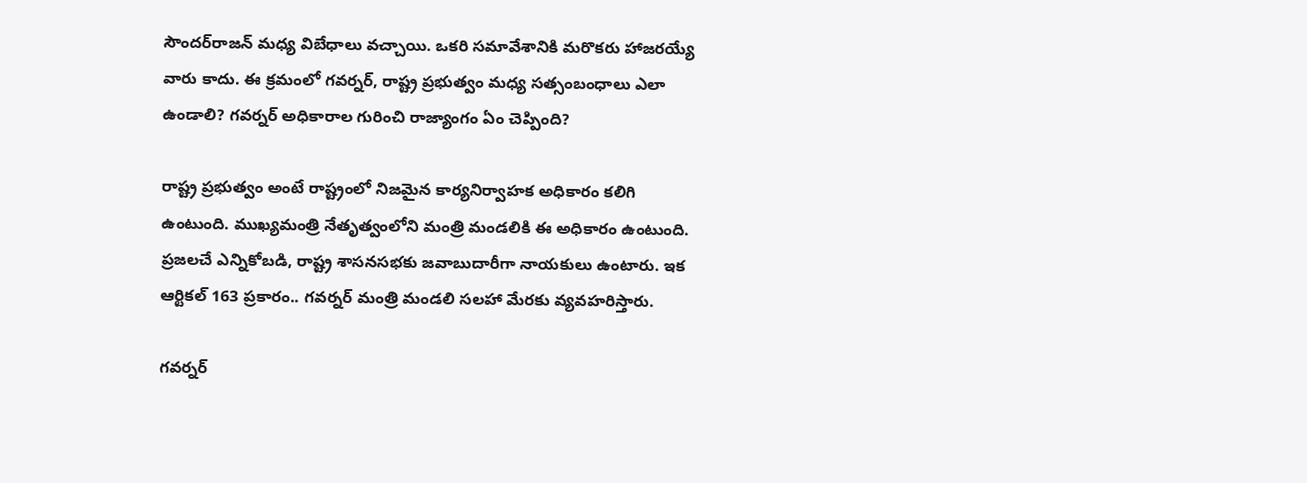సౌందర్‌రాజన్ మధ్య విబేధాలు వచ్చాయి. ఒకరి సమావేశానికి మరొకరు హాజరయ్యే వారు కాదు. ఈ క్రమంలో గవర్నర్, రాష్ట్ర ప్రభుత్వం మధ్య సత్సంబంధాలు ఎలా ఉండాలి? గవర్నర్ అధికారాల గురించి రాజ్యాంగం ఏం చెప్పింది?

రాష్ట్ర ప్రభుత్వం అంటే రాష్ట్రంలో నిజమైన కార్యనిర్వాహక అధికారం కలిగి ఉంటుంది. ముఖ్యమంత్రి నేతృత్వంలోని మంత్రి మండలికి ఈ అధికారం ఉంటుంది. ప్రజలచే ఎన్నికోబడి, రాష్ట్ర శాసనసభకు జవాబుదారీగా నాయకులు ఉంటారు. ఇక ఆర్టికల్ 163 ప్రకారం.. గవర్నర్ మంత్రి మండలి సలహా మేరకు వ్యవహరిస్తారు.

గవర్నర్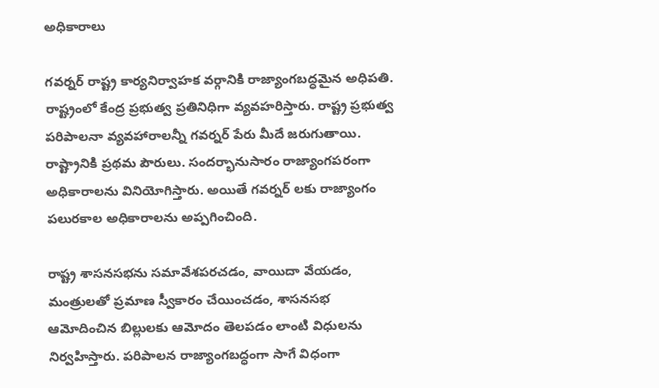అధికారాలు

గవర్నర్‌ రాష్ట్ర కార్యనిర్వాహక వర్గానికి రాజ్యాంగబద్ధమైన అధిపతి. రాష్ట్రంలో కేంద్ర ప్రభుత్వ ప్రతినిధిగా వ్యవహరిస్తారు. రాష్ట్ర ప్రభుత్వ పరిపాలనా వ్యవహారాలన్నీ గవర్నర్‌ పేరు మీదే జరుగుతాయి. రాష్ట్రానికి ప్రథమ పౌరులు. సందర్భానుసారం రాజ్యాంగపరంగా అధికారాలను వినియోగిస్తారు. అయితే గవర్నర్ లకు రాజ్యాంగం పలురకాల అధికారాలను అప్పగించింది.

రాష్ట్ర శాసనసభను సమావేశపరచడం, వాయిదా వేయడం, మంత్రులతో ప్రమాణ స్వీకారం చేయించడం, శాసనసభ ఆమోదించిన బిల్లులకు ఆమోదం తెలపడం లాంటి విధులను నిర్వహిస్తారు. పరిపాలన రాజ్యాంగబద్ధంగా సాగే విధంగా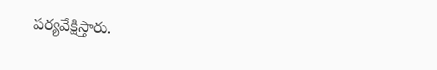పర్యవేక్షిస్తారు.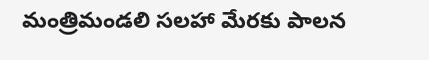మంత్రిమండలి సలహా మేరకు పాలన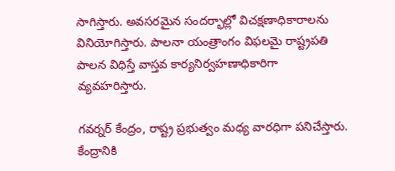సాగిస్తారు. అవసరమైన సందర్భాల్లో విచక్షణాధికారాలను వినియోగిస్తారు. పాలనా యంత్రాంగం విఫలమై రాష్ట్రపతి పాలన విధిస్తే వాస్తవ కార్యనిర్వహణాధికారిగా వ్యవహరిస్తారు.

గవర్నర్ కేంద్రం, రాష్ట్ర ప్రభుత్వం మధ్య వారధిగా పనిచేస్తారు. కేంద్రానికి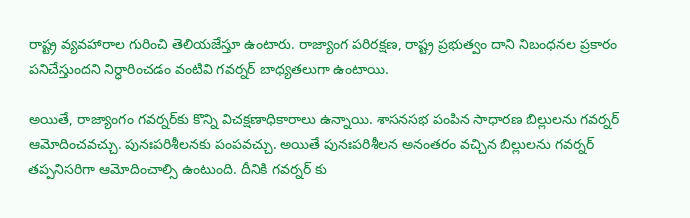రాష్ట్ర వ్యవహారాల గురించి తెలియజేస్తూ ఉంటారు. రాజ్యాంగ పరిరక్షణ, రాష్ట్ర ప్రభుత్వం దాని నిబంధనల ప్రకారం పనిచేస్తుందని నిర్ధారించడం వంటివి గవర్నర్ బాధ్యతలుగా ఉంటాయి.

అయితే, రాజ్యాంగం గవర్నర్‌కు కొన్ని విచక్షణాధికారాలు ఉన్నాయి. శాసనసభ పంపిన సాధారణ బిల్లులను గవర్నర్‌ ఆమోదించవచ్చు. పునఃపరిశీలనకు పంపవచ్చు. అయితే పునఃపరిశీలన అనంతరం వచ్చిన బిల్లులను గవర్నర్‌ తప్పనిసరిగా ఆమోదించాల్సి ఉంటుంది. దీనికి గవర్నర్ కు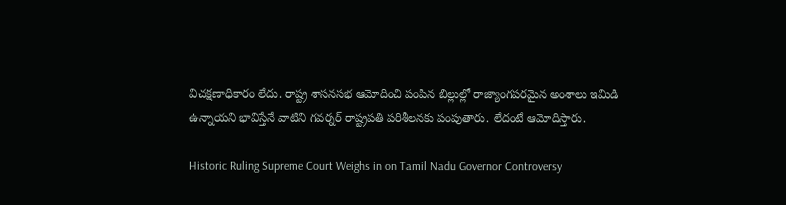విచక్షణాధికారం లేదు. రాష్ట్ర శాసనసభ ఆమోదించి పంపిన బిల్లుల్లో రాజ్యాంగపరమైన అంశాలు ఇమిడి ఉన్నాయని భావిస్తేనే వాటిని గవర్నర్‌ రాష్ట్రపతి పరిశీలనకు పంపుతారు. లేదంటే ఆమోదిస్తారు.

Historic Ruling Supreme Court Weighs in on Tamil Nadu Governor Controversy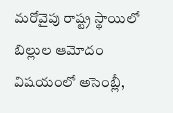మరోవైపు రాష్ట్ర స్థాయిలో బిల్లుల ఆమోదం విషయంలో అసెంబ్లీ,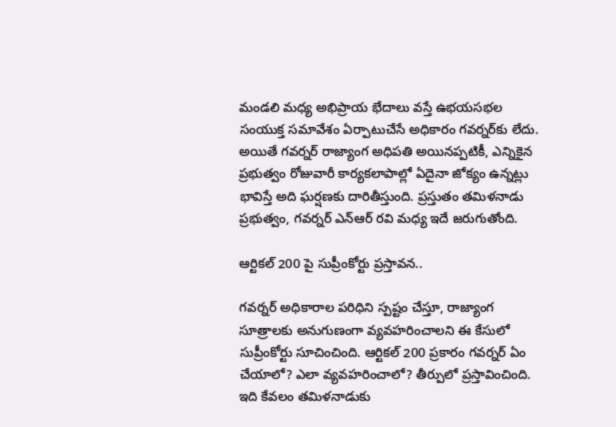మండలి మధ్య అభిప్రాయ భేదాలు వస్తే ఉభయసభల సంయుక్త సమావేశం ఏర్పాటుచేసే అధికారం గవర్నర్‌కు లేదు. అయితే గవర్నర్ రాజ్యాంగ అధిపతి అయినప్పటికీ, ఎన్నికైన ప్రభుత్వం రోజువారీ కార్యకలాపాల్లో ఏదైనా జోక్యం ఉన్నట్లు భావిస్తే అది ఘర్షణకు దారితీస్తుంది. ప్రస్తుతం తమిళనాడు ప్రభుత్వం, గవర్నర్ ఎన్‌ఆర్ రవి మధ్య ఇదే జరుగుతోంది.

ఆర్టికల్ 200 పై సుప్రీంకోర్టు ప్రస్తావన..

గవర్నర్ అధికారాల పరిధిని స్పష్టం చేస్తూ, రాజ్యాంగ సూత్రాలకు అనుగుణంగా వ్యవహరించాలని ఈ కేసులో సుప్రీంకోర్టు సూచించింది. ఆర్టికల్ 200 ప్రకారం గవర్నర్ ఏం చేయాలో? ఎలా వ్యవహరించాలో? తీర్పులో ప్రస్తావించింది. ఇది కేవలం తమిళనాడుకు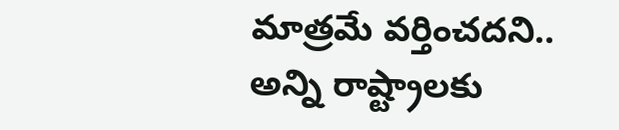మాత్రమే వర్తించదని.. అన్ని రాష్ట్రాలకు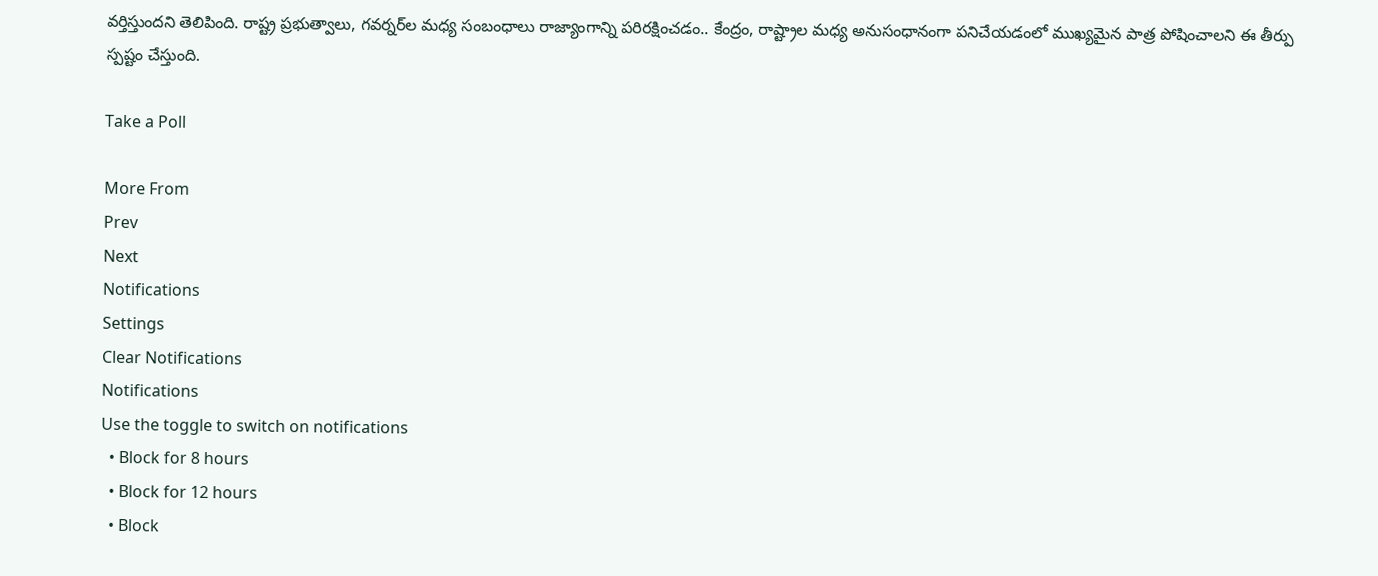వర్తిస్తుందని తెలిపింది. రాష్ట్ర ప్రభుత్వాలు, గవర్నర్‌ల మధ్య సంబంధాలు రాజ్యాంగాన్ని పరిరక్షించడం.. కేంద్రం, రాష్ట్రాల మధ్య అనుసంధానంగా పనిచేయడంలో ముఖ్యమైన పాత్ర పోషించాలని ఈ తీర్పు స్పష్టం చేస్తుంది.

Take a Poll

More From
Prev
Next
Notifications
Settings
Clear Notifications
Notifications
Use the toggle to switch on notifications
  • Block for 8 hours
  • Block for 12 hours
  • Block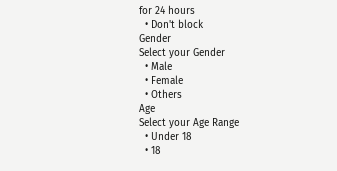for 24 hours
  • Don't block
Gender
Select your Gender
  • Male
  • Female
  • Others
Age
Select your Age Range
  • Under 18
  • 18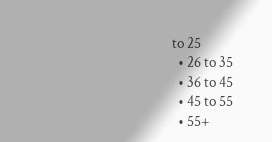to 25
  • 26 to 35
  • 36 to 45
  • 45 to 55
  • 55+